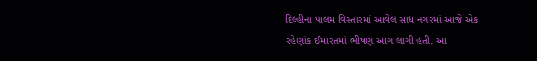દિલ્હીના પાલમ વિસ્તારમાં આવેલ સાધ નગરમાં આજે એક રહેણાંક ઈમારતમાં ભીષણ આગ લાગી હતી. આ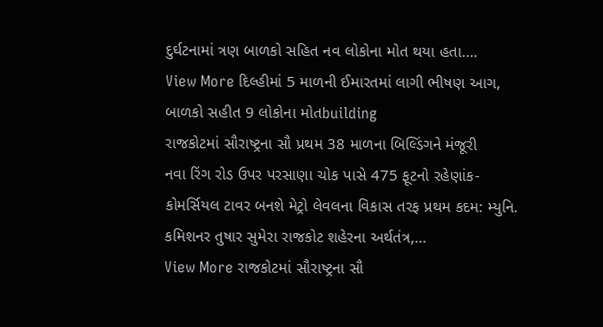દુર્ઘટનામાં ત્રણ બાળકો સહિત નવ લોકોના મોત થયા હતા.…
View More દિલ્હીમાં 5 માળની ઈમારતમાં લાગી ભીષણ આગ, બાળકો સહીત 9 લોકોના મોતbuilding
રાજકોટમાં સૌરાષ્ટ્રના સૌ પ્રથમ 38 માળના બિલ્ડિંગને મંજૂરી
નવા રિંગ રોડ ઉપર પરસાણા ચોક પાસે 475 ફૂટનો રહેણાંક-કોમર્સિયલ ટાવર બનશે મેટ્રો લેવલના વિકાસ તરફ પ્રથમ કદમ: મ્યુનિ. કમિશનર તુષાર સુમેરા રાજકોટ શહેરના અર્થતંત્ર,…
View More રાજકોટમાં સૌરાષ્ટ્રના સૌ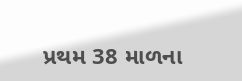પ્રથમ 38 માળના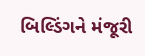બિલ્ડિંગને મંજૂરી